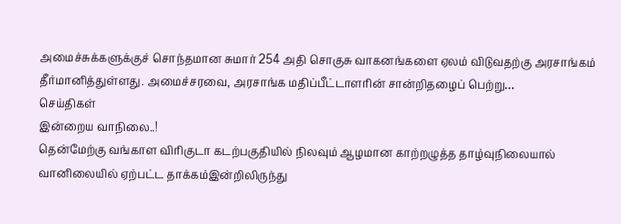அமைச்சுக்களுக்குச் சொந்தமான சுமார் 254 அதி சொகுசு வாகனங்களை ஏலம் விடுவதற்கு அரசாங்கம் தீர்மானித்துள்ளது. அமைச்சரவை, அரசாங்க மதிப்பீட்டாளரின் சான்றிதழைப் பெற்று…
செய்திகள்
இன்றைய வாநிலை..!
தென்மேற்கு வங்காள விரிகுடா கடற்பகுதியில் நிலவும் ஆழமான காற்றழுத்த தாழ்வுநிலையால் வானிலையில் ஏற்பட்ட தாக்கம்இன்றிலிருந்து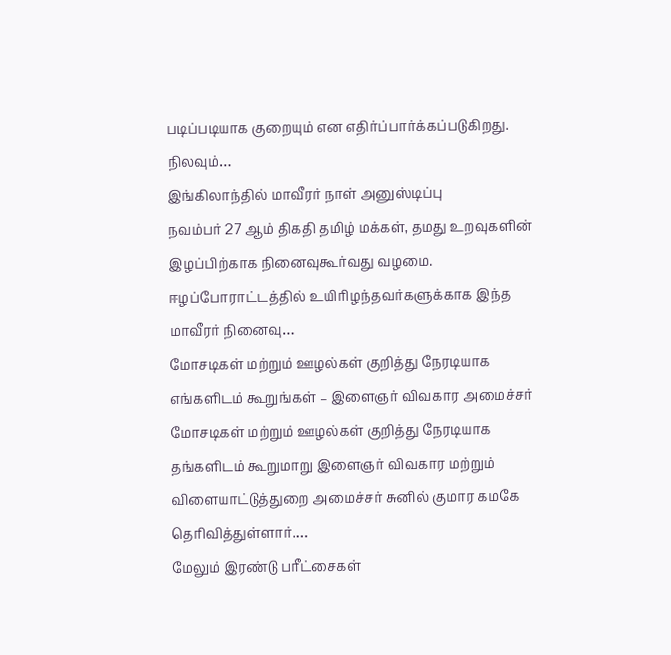படிப்படியாக குறையும் என எதிர்ப்பார்க்கப்படுகிறது. நிலவும்…
இங்கிலாந்தில் மாவீரர் நாள் அனுஸ்டிப்பு
நவம்பர் 27 ஆம் திகதி தமிழ் மக்கள், தமது உறவுகளின் இழப்பிற்காக நினைவுகூர்வது வழமை. ஈழப்போராட்டத்தில் உயிரிழந்தவர்களுக்காக இந்த மாவீரர் நினைவு…
மோசடிகள் மற்றும் ஊழல்கள் குறித்து நேரடியாக எங்களிடம் கூறுங்கள் – இளைஞர் விவகார அமைச்சர்
மோசடிகள் மற்றும் ஊழல்கள் குறித்து நேரடியாக தங்களிடம் கூறுமாறு இளைஞர் விவகார மற்றும் விளையாட்டுத்துறை அமைச்சர் சுனில் குமார கமகே தெரிவித்துள்ளார்.…
மேலும் இரண்டு பரீட்சைகள்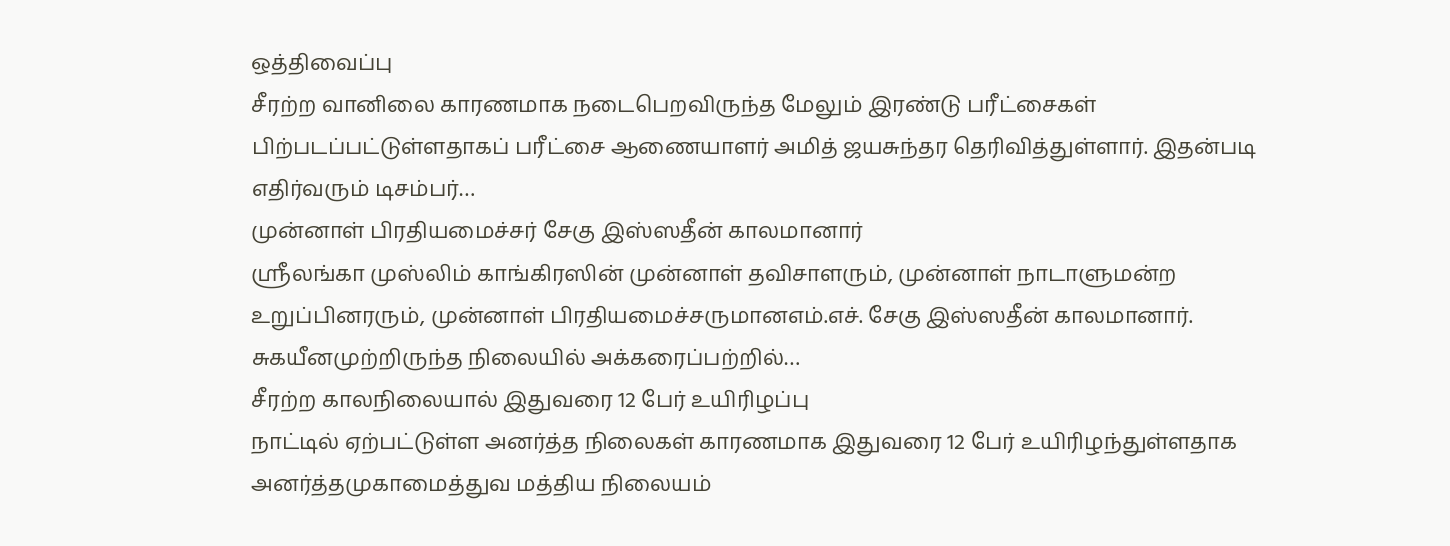ஒத்திவைப்பு
சீரற்ற வானிலை காரணமாக நடைபெறவிருந்த மேலும் இரண்டு பரீட்சைகள் பிற்படப்பட்டுள்ளதாகப் பரீட்சை ஆணையாளர் அமித் ஜயசுந்தர தெரிவித்துள்ளார். இதன்படி எதிர்வரும் டிசம்பர்…
முன்னாள் பிரதியமைச்சர் சேகு இஸ்ஸதீன் காலமானார்
ஸ்ரீலங்கா முஸ்லிம் காங்கிரஸின் முன்னாள் தவிசாளரும், முன்னாள் நாடாளுமன்ற உறுப்பினரரும், முன்னாள் பிரதியமைச்சருமானஎம்.எச். சேகு இஸ்ஸதீன் காலமானார். சுகயீனமுற்றிருந்த நிலையில் அக்கரைப்பற்றில்…
சீரற்ற காலநிலையால் இதுவரை 12 பேர் உயிரிழப்பு
நாட்டில் ஏற்பட்டுள்ள அனர்த்த நிலைகள் காரணமாக இதுவரை 12 பேர் உயிரிழந்துள்ளதாக அனர்த்தமுகாமைத்துவ மத்திய நிலையம்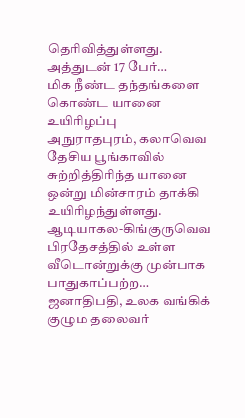தெரிவித்துள்ளது. அத்துடன் 17 பேர்…
மிக நீண்ட தந்தங்களை கொண்ட யானை உயிரிழப்பு
அநுராதபுரம், கலாவெவ தேசிய பூங்காவில் சுற்றித்திரிந்த யானை ஒன்று மின்சாரம் தாக்கி உயிரிழந்துள்ளது. ஆடியாகல-கிங்குருவெவ பிரதேசத்தில் உள்ள வீடொன்றுக்கு முன்பாக பாதுகாப்பற்ற…
ஜனாதிபதி, உலக வங்கிக் குழும தலைவர்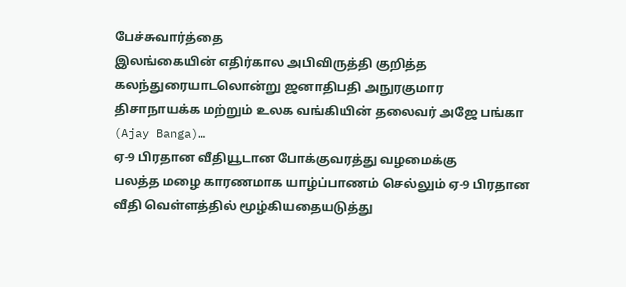பேச்சுவார்த்தை
இலங்கையின் எதிர்கால அபிவிருத்தி குறித்த கலந்துரையாடலொன்று ஜனாதிபதி அநுரகுமார திசாநாயக்க மற்றும் உலக வங்கியின் தலைவர் அஜே பங்கா (Ajay Banga)…
ஏ-9 பிரதான வீதியூடான போக்குவரத்து வழமைக்கு
பலத்த மழை காரணமாக யாழ்ப்பாணம் செல்லும் ஏ-9 பிரதான வீதி வெள்ளத்தில் மூழ்கியதையடுத்து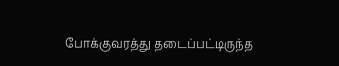போக்குவரத்து தடைப்பட்டிருந்த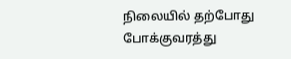நிலையில் தற்போது போக்குவரத்து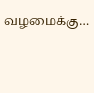வழமைக்கு…